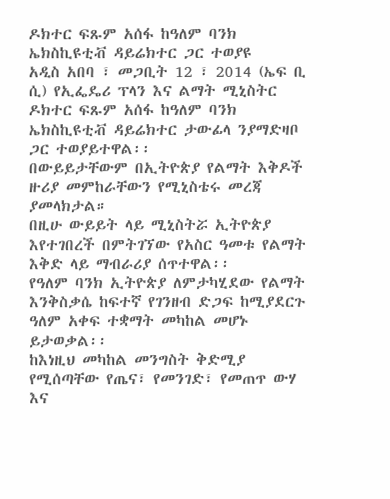ዶክተር ፍጹም አሰፋ ከዓለም ባንክ ኤክስኪዩቲቭ ዳይሬክተር ጋር ተወያዩ
አዲስ አበባ ፣ መጋቢት 12 ፣ 2014 (ኤፍ ቢ ሲ) የኢፌዴሪ ፕላን እና ልማት ሚኒስትር ዶክተር ፍጹም አሰፋ ከዓለም ባንክ ኤክስኪዩቲቭ ዳይሬክተር ታውፊላ ንያማድዛቦ ጋር ተወያይተዋል፡፡
በውይይታቸውም በኢትዮጵያ የልማት እቅዶች ዙሪያ መምከራቸውን የሚኒስቴሩ መረጃ ያመላክታል።
በዚሁ ውይይት ላይ ሚኒስትሯ ኢትዮጵያ እየተገበረች በምትገኘው የአስር ዓመቱ የልማት እቅድ ላይ ማብራሪያ ሰጥተዋል፡፡
የዓለም ባንክ ኢትዮጵያ ለምታካሂደው የልማት እንቅስቃሴ ከፍተኛ የገንዘብ ድጋፍ ከሚያደርጉ ዓለም አቀፍ ተቋማት መካከል መሆኑ ይታወቃል፡፡
ከእነዚህ መካከል መንግስት ቅድሚያ የሚሰጣቸው የጤና፣ የመንገድ፣ የመጠጥ ውሃ እና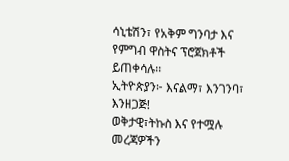ሳኒቴሽን፣ የአቅም ግንባታ እና የምግብ ዋስትና ፕሮጀክቶች ይጠቀሳሉ፡፡
ኢትዮጵያን፦ እናልማ፣ እንገንባ፣ እንዘጋጅ!
ወቅታዊ፣ትኩስ እና የተሟሉ መረጃዎችን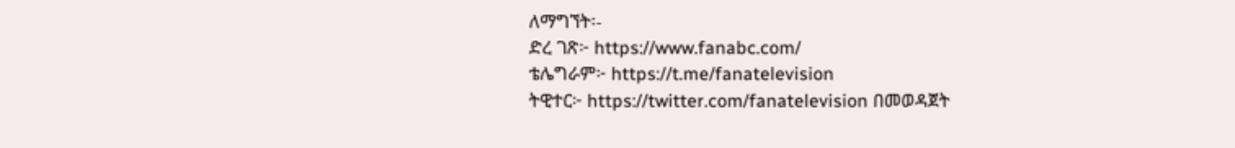ለማግኘት፡-
ድረ ገጽ፦ https://www.fanabc.com/
ቴሌግራም፦ https://t.me/fanatelevision
ትዊተር፦ https://twitter.com/fanatelevision በመወዳጀት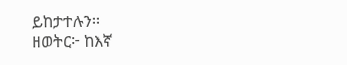ይከታተሉን፡፡
ዘወትር፦ ከእኛ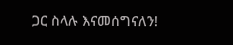ጋር ስላሉ እናመሰግናለን!